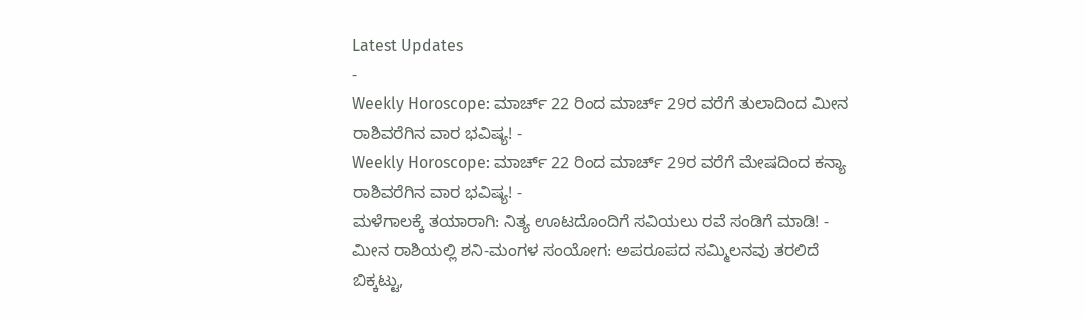Latest Updates
-
Weekly Horoscope: ಮಾರ್ಚ್ 22 ರಿಂದ ಮಾರ್ಚ್ 29ರ ವರೆಗೆ ತುಲಾದಿಂದ ಮೀನ ರಾಶಿವರೆಗಿನ ವಾರ ಭವಿಷ್ಯ! -
Weekly Horoscope: ಮಾರ್ಚ್ 22 ರಿಂದ ಮಾರ್ಚ್ 29ರ ವರೆಗೆ ಮೇಷದಿಂದ ಕನ್ಯಾ ರಾಶಿವರೆಗಿನ ವಾರ ಭವಿಷ್ಯ! -
ಮಳೆಗಾಲಕ್ಕೆ ತಯಾರಾಗಿ: ನಿತ್ಯ ಊಟದೊಂದಿಗೆ ಸವಿಯಲು ರವೆ ಸಂಡಿಗೆ ಮಾಡಿ! -
ಮೀನ ರಾಶಿಯಲ್ಲಿ ಶನಿ-ಮಂಗಳ ಸಂಯೋಗ: ಅಪರೂಪದ ಸಮ್ಮಿಲನವು ತರಲಿದೆ ಬಿಕ್ಕಟ್ಟು,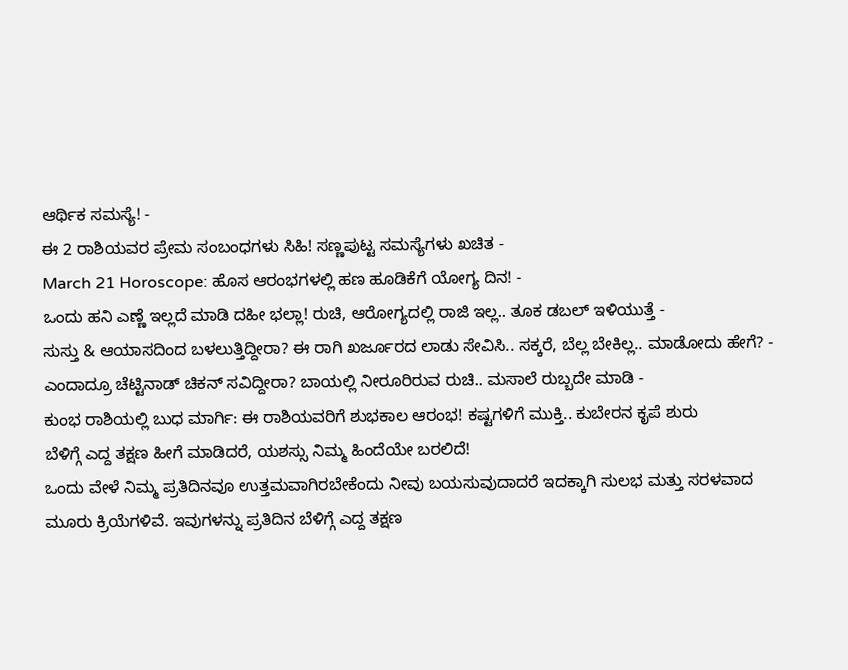ಆರ್ಥಿಕ ಸಮಸ್ಯೆ! -
ಈ 2 ರಾಶಿಯವರ ಪ್ರೇಮ ಸಂಬಂಧಗಳು ಸಿಹಿ! ಸಣ್ಣಪುಟ್ಟ ಸಮಸ್ಯೆಗಳು ಖಚಿತ -
March 21 Horoscope: ಹೊಸ ಆರಂಭಗಳಲ್ಲಿ ಹಣ ಹೂಡಿಕೆಗೆ ಯೋಗ್ಯ ದಿನ! -
ಒಂದು ಹನಿ ಎಣ್ಣೆ ಇಲ್ಲದೆ ಮಾಡಿ ದಹೀ ಭಲ್ಲಾ! ರುಚಿ, ಆರೋಗ್ಯದಲ್ಲಿ ರಾಜಿ ಇಲ್ಲ.. ತೂಕ ಡಬಲ್ ಇಳಿಯುತ್ತೆ -
ಸುಸ್ತು & ಆಯಾಸದಿಂದ ಬಳಲುತ್ತಿದ್ದೀರಾ? ಈ ರಾಗಿ ಖರ್ಜೂರದ ಲಾಡು ಸೇವಿಸಿ.. ಸಕ್ಕರೆ, ಬೆಲ್ಲ ಬೇಕಿಲ್ಲ.. ಮಾಡೋದು ಹೇಗೆ? -
ಎಂದಾದ್ರೂ ಚೆಟ್ಟಿನಾಡ್ ಚಿಕನ್ ಸವಿದ್ದೀರಾ? ಬಾಯಲ್ಲಿ ನೀರೂರಿರುವ ರುಚಿ.. ಮಸಾಲೆ ರುಬ್ಬದೇ ಮಾಡಿ -
ಕುಂಭ ರಾಶಿಯಲ್ಲಿ ಬುಧ ಮಾರ್ಗಿ: ಈ ರಾಶಿಯವರಿಗೆ ಶುಭಕಾಲ ಆರಂಭ! ಕಷ್ಟಗಳಿಗೆ ಮುಕ್ತಿ.. ಕುಬೇರನ ಕೃಪೆ ಶುರು
ಬೆಳಿಗ್ಗೆ ಎದ್ದ ತಕ್ಷಣ ಹೀಗೆ ಮಾಡಿದರೆ, ಯಶಸ್ಸು ನಿಮ್ಮ ಹಿಂದೆಯೇ ಬರಲಿದೆ!
ಒಂದು ವೇಳೆ ನಿಮ್ಮ ಪ್ರತಿದಿನವೂ ಉತ್ತಮವಾಗಿರಬೇಕೆಂದು ನೀವು ಬಯಸುವುದಾದರೆ ಇದಕ್ಕಾಗಿ ಸುಲಭ ಮತ್ತು ಸರಳವಾದ ಮೂರು ಕ್ರಿಯೆಗಳಿವೆ. ಇವುಗಳನ್ನು ಪ್ರತಿದಿನ ಬೆಳಿಗ್ಗೆ ಎದ್ದ ತಕ್ಷಣ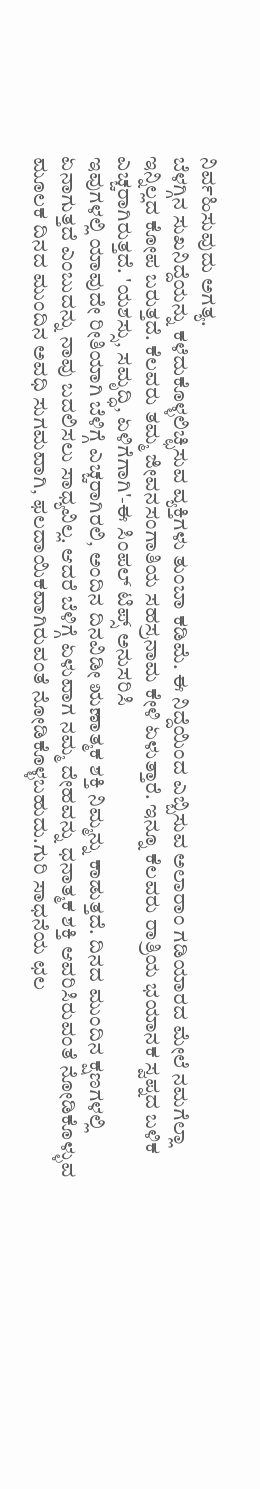ನಿರ್ವಹಿಸುವುದು ಅಗತ್ಯ.
ಬೆಳಗ್ಗಿನ ಸುಖನಿದ್ದೆಯನ್ನು ಕಳೆದುಕೊಳ್ಳಲಿಚ್ಛಿಸುವ ವ್ಯಕ್ತಿಗಳು ತುಂಬಾ ಕಡಿಮೆ. ಈ ನಿದ್ದೆಯಿಂದ ಎಬ್ಬಿಸುವ ಅಲಾರಾಂ ಗಡಿಯಾರದ ಮೇಲೆ ನಮಗೆಲ್ಲಾ ಇನ್ನಿಲ್ಲದ ಕೋಪ ಬರುತ್ತದೆ. ಕೆಲವರು ತಮ್ಮ ಜೀವನಸಂಗಾತಿಯ ಸಹಸ್ರನಾಮ ಕೇಳಿ ಏಳುತ್ತಾರೆ. ಇನ್ನೂ ಕೆಲವರು ರಾತ್ರಿಯ ಭಯಾನಕ ಸ್ವಪ್ನದ ಬಳಿಕ ಎಚ್ಚರಾಗಿರುತ್ತದೆ. 'ಯಶಸ್ಸು, ಸಮೃದ್ಧಿ, ಏಳಿಗೆಗಾಗಿ'-ಈ ಸಿಂಪಲ್ ಟಿಪ್ಸ್ ಅನುಸರಿಸಿ
ಇವುಗಳಲ್ಲಿ ಯಾವುದೇ ರೀತಿಯಾಗಿ ಬೆಳಿಗ್ಗೆ ಎಚ್ಚರಾಗಿರಲಿ, ಅಂದಿನ ದಿನವಿಡೀ ಋಣಾತ್ಮಕ ಶಕ್ತಿ ನಿಮ್ಮನ್ನು ಕಾಡುತ್ತದೆ. ದಿನದ ಮುಂದಿನ ಕ್ಷಣಗಳಲ್ಲಿ ಏನಾಗುತ್ತದೆ ಎಂಬುದನ್ನು ನಾವು ಬದಲಿಸಲು ಸಾಧ್ಯವಿಲ್ಲ. ಆದರೆ ಬೆಳಿಗ್ಗೆ ಏಳುವಾಗ ನಮ್ಮ ದೇಹವನ್ನು ಧನಾತ್ಮಕ ಶಕ್ತಿ ಆವರಿಸಿರುವಂತೆ ನೋಡಿಕೊಳ್ಳುವ ಮೂಲಕ ದಿನದ ಮುಂದಿನ ಅವಧಿ ಸುಗಮವಾಗಿ, ಫಲದಾಯಿಕವಾಗಿರುವಂತೆ ನೋಡಿಕೊಳ್ಳಬಹುದು.ಗುರಿ ಸಾಧನೆಯ ಛಲ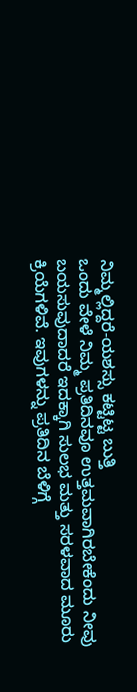ನಿಮ್ಮಲ್ಲಿದ್ದರೆ-ಯಶಸ್ಸು ಕಟ್ಟಿಟ್ಟ ಬುತ್ತಿ
ಒಂದು ವೇಳೆ ನಿಮ್ಮ ಪ್ರತಿದಿನವೂ ಉತ್ತಮವಾಗಿರಬೇಕೆಂದು ನೀವು ಬಯಸುವುದಾದರೆ ಇದಕ್ಕಾಗಿ ಸುಲಭ ಮತ್ತು ಸರಳವಾದ ಮೂರು ಕ್ರಿಯೆಗಳಿವೆ. ಇವುಗಳನ್ನು ಪ್ರತಿದಿನ ಬೆಳಿಗ್ಗೆ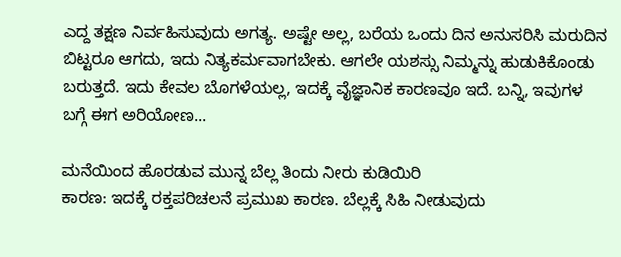ಎದ್ದ ತಕ್ಷಣ ನಿರ್ವಹಿಸುವುದು ಅಗತ್ಯ. ಅಷ್ಟೇ ಅಲ್ಲ, ಬರೆಯ ಒಂದು ದಿನ ಅನುಸರಿಸಿ ಮರುದಿನ ಬಿಟ್ಟರೂ ಆಗದು, ಇದು ನಿತ್ಯಕರ್ಮವಾಗಬೇಕು. ಆಗಲೇ ಯಶಸ್ಸು ನಿಮ್ಮನ್ನು ಹುಡುಕಿಕೊಂಡು ಬರುತ್ತದೆ. ಇದು ಕೇವಲ ಬೊಗಳೆಯಲ್ಲ, ಇದಕ್ಕೆ ವೈಜ್ಞಾನಿಕ ಕಾರಣವೂ ಇದೆ. ಬನ್ನಿ, ಇವುಗಳ ಬಗ್ಗೆ ಈಗ ಅರಿಯೋಣ...

ಮನೆಯಿಂದ ಹೊರಡುವ ಮುನ್ನ ಬೆಲ್ಲ ತಿಂದು ನೀರು ಕುಡಿಯಿರಿ
ಕಾರಣ: ಇದಕ್ಕೆ ರಕ್ತಪರಿಚಲನೆ ಪ್ರಮುಖ ಕಾರಣ. ಬೆಲ್ಲಕ್ಕೆ ಸಿಹಿ ನೀಡುವುದು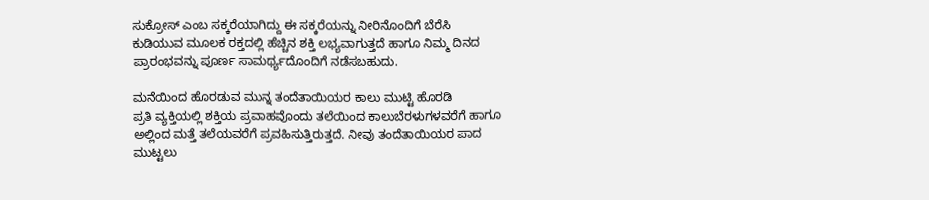ಸುಕ್ರೋಸ್ ಎಂಬ ಸಕ್ಕರೆಯಾಗಿದ್ದು ಈ ಸಕ್ಕರೆಯನ್ನು ನೀರಿನೊಂದಿಗೆ ಬೆರೆಸಿ ಕುಡಿಯುವ ಮೂಲಕ ರಕ್ತದಲ್ಲಿ ಹೆಚ್ಚಿನ ಶಕ್ತಿ ಲಭ್ಯವಾಗುತ್ತದೆ ಹಾಗೂ ನಿಮ್ಮ ದಿನದ ಪ್ರಾರಂಭವನ್ನು ಪೂರ್ಣ ಸಾಮರ್ಥ್ಯದೊಂದಿಗೆ ನಡೆಸಬಹುದು.

ಮನೆಯಿಂದ ಹೊರಡುವ ಮುನ್ನ ತಂದೆತಾಯಿಯರ ಕಾಲು ಮುಟ್ಟಿ ಹೊರಡಿ
ಪ್ರತಿ ವ್ಯಕ್ತಿಯಲ್ಲಿ ಶಕ್ತಿಯ ಪ್ರವಾಹವೊಂದು ತಲೆಯಿಂದ ಕಾಲುಬೆರಳುಗಳವರೆಗೆ ಹಾಗೂ ಅಲ್ಲಿಂದ ಮತ್ತೆ ತಲೆಯವರೆಗೆ ಪ್ರವಹಿಸುತ್ತಿರುತ್ತದೆ. ನೀವು ತಂದೆತಾಯಿಯರ ಪಾದ ಮುಟ್ಟಲು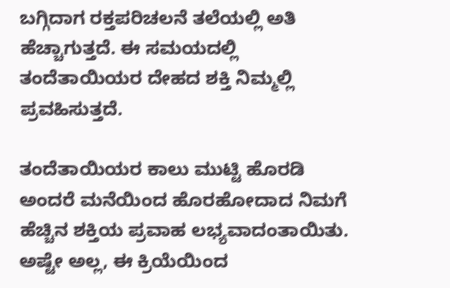ಬಗ್ಗಿದಾಗ ರಕ್ತಪರಿಚಲನೆ ತಲೆಯಲ್ಲಿ ಅತಿ ಹೆಚ್ಚಾಗುತ್ತದೆ. ಈ ಸಮಯದಲ್ಲಿ ತಂದೆತಾಯಿಯರ ದೇಹದ ಶಕ್ತಿ ನಿಮ್ಮಲ್ಲಿ ಪ್ರವಹಿಸುತ್ತದೆ.

ತಂದೆತಾಯಿಯರ ಕಾಲು ಮುಟ್ಟಿ ಹೊರಡಿ
ಅಂದರೆ ಮನೆಯಿಂದ ಹೊರಹೋದಾದ ನಿಮಗೆ ಹೆಚ್ಚಿನ ಶಕ್ತಿಯ ಪ್ರವಾಹ ಲಭ್ಯವಾದಂತಾಯಿತು. ಅಷ್ಟೇ ಅಲ್ಲ, ಈ ಕ್ರಿಯೆಯಿಂದ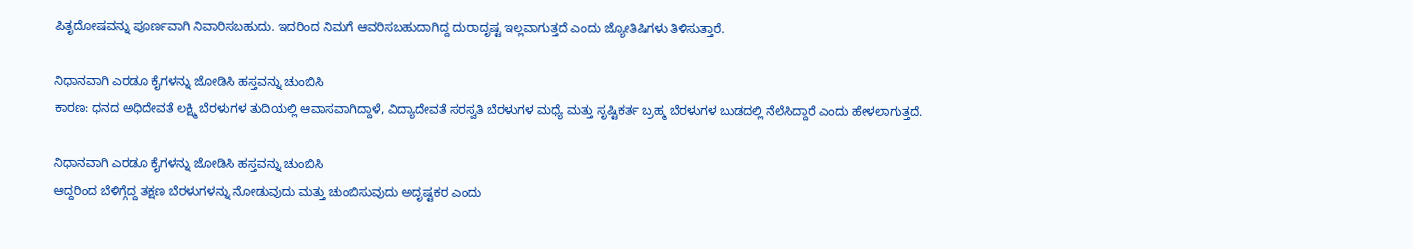ಪಿತೃದೋಷವನ್ನು ಪೂರ್ಣವಾಗಿ ನಿವಾರಿಸಬಹುದು. ಇದರಿಂದ ನಿಮಗೆ ಆವರಿಸಬಹುದಾಗಿದ್ದ ದುರಾದೃಷ್ಟ ಇಲ್ಲವಾಗುತ್ತದೆ ಎಂದು ಜ್ಯೋತಿಷಿಗಳು ತಿಳಿಸುತ್ತಾರೆ.

ನಿಧಾನವಾಗಿ ಎರಡೂ ಕೈಗಳನ್ನು ಜೋಡಿಸಿ ಹಸ್ತವನ್ನು ಚುಂಬಿಸಿ
ಕಾರಣ: ಧನದ ಅಧಿದೇವತೆ ಲಕ್ಷ್ಮಿ ಬೆರಳುಗಳ ತುದಿಯಲ್ಲಿ ಆವಾಸವಾಗಿದ್ದಾಳೆ, ವಿದ್ಯಾದೇವತೆ ಸರಸ್ವತಿ ಬೆರಳುಗಳ ಮಧ್ಯೆ ಮತ್ತು ಸೃಷ್ಟಿಕರ್ತ ಬ್ರಹ್ಮ ಬೆರಳುಗಳ ಬುಡದಲ್ಲಿ ನೆಲೆಸಿದ್ದಾರೆ ಎಂದು ಹೇಳಲಾಗುತ್ತದೆ.

ನಿಧಾನವಾಗಿ ಎರಡೂ ಕೈಗಳನ್ನು ಜೋಡಿಸಿ ಹಸ್ತವನ್ನು ಚುಂಬಿಸಿ
ಆದ್ದರಿಂದ ಬೆಳಿಗ್ಗೆದ್ದ ತಕ್ಷಣ ಬೆರಳುಗಳನ್ನು ನೋಡುವುದು ಮತ್ತು ಚುಂಬಿಸುವುದು ಅದೃಷ್ಟಕರ ಎಂದು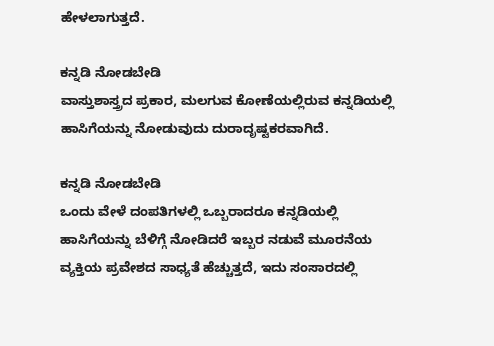ಹೇಳಲಾಗುತ್ತದೆ.

ಕನ್ನಡಿ ನೋಡಬೇಡಿ
ವಾಸ್ತುಶಾಸ್ತ್ರದ ಪ್ರಕಾರ, ಮಲಗುವ ಕೋಣೆಯಲ್ಲಿರುವ ಕನ್ನಡಿಯಲ್ಲಿ ಹಾಸಿಗೆಯನ್ನು ನೋಡುವುದು ದುರಾದೃಷ್ಟಕರವಾಗಿದೆ.

ಕನ್ನಡಿ ನೋಡಬೇಡಿ
ಒಂದು ವೇಳೆ ದಂಪತಿಗಳಲ್ಲಿ ಒಬ್ಬರಾದರೂ ಕನ್ನಡಿಯಲ್ಲಿ ಹಾಸಿಗೆಯನ್ನು ಬೆಳಿಗ್ಗೆ ನೋಡಿದರೆ ಇಬ್ಬರ ನಡುವೆ ಮೂರನೆಯ ವ್ಯಕ್ತಿಯ ಪ್ರವೇಶದ ಸಾಧ್ಯತೆ ಹೆಚ್ಚುತ್ತದೆ, ಇದು ಸಂಸಾರದಲ್ಲಿ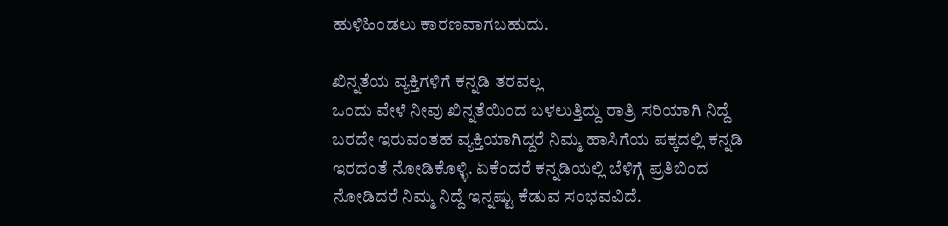ಹುಳಿಹಿಂಡಲು ಕಾರಣವಾಗಬಹುದು.

ಖಿನ್ನತೆಯ ವ್ಯಕ್ತಿಗಳಿಗೆ ಕನ್ನಡಿ ತರವಲ್ಲ
ಒಂದು ವೇಳೆ ನೀವು ಖಿನ್ನತೆಯಿಂದ ಬಳಲುತ್ತಿದ್ದು ರಾತ್ರಿ ಸರಿಯಾಗಿ ನಿದ್ದೆ ಬರದೇ ಇರುವಂತಹ ವ್ಯಕ್ತಿಯಾಗಿದ್ದರೆ ನಿಮ್ಮ ಹಾಸಿಗೆಯ ಪಕ್ಕದಲ್ಲಿ ಕನ್ನಡಿ ಇರದಂತೆ ನೋಡಿಕೊಳ್ಳಿ. ಏಕೆಂದರೆ ಕನ್ನಡಿಯಲ್ಲಿ ಬೆಳಿಗ್ಗೆ ಪ್ರತಿಬಿಂದ ನೋಡಿದರೆ ನಿಮ್ಮ ನಿದ್ದೆ ಇನ್ನಷ್ಟು ಕೆಡುವ ಸಂಭವವಿದೆ.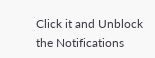Click it and Unblock the Notifications